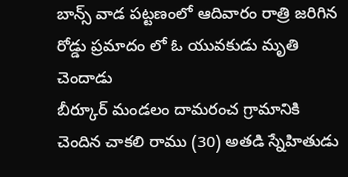బాన్స్ వాడ పట్టణంలో ఆదివారం రాత్రి జరిగిన రోడ్డు ప్రమాదం లో ఓ యువకుడు మృతి చెందాడు
బీర్కూర్ మండలం దామరంచ గ్రామానికి చెందిన చాకలి రాము (30) అతడి స్నేహితుడు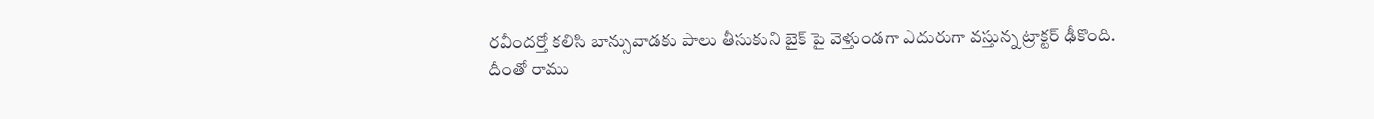రవీందర్తో కలిసి బాన్సువాడకు పాలు తీసుకుని బైక్ పై వెళ్తుండగా ఎదురుగా వస్తున్న ట్రాక్టర్ ఢీకొంది.
దీంతో రాము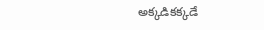అక్కడికక్కడే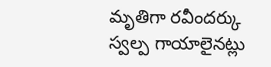మృతిగా రవీందర్కు స్వల్ప గాయాలైనట్లు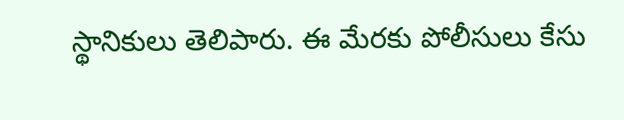స్థానికులు తెలిపారు. ఈ మేరకు పోలీసులు కేసు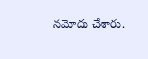నమోదు చేశారు.